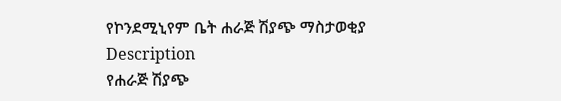የኮንደሚኒየም ቤት ሐራጅ ሽያጭ ማስታወቂያ
Description
የሐራጅ ሽያጭ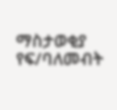ማስታወቂያ
የፍ/ባለመብት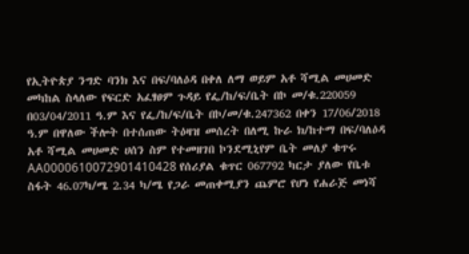የኢትዮጵያ ንግድ ባንክ እና በፍ/ባለዕዳ በቀለ ለማ ወይም አቶ ሻሚል መሀመድ መካከል ስላለው የፍርድ አፈፃፀም ጉዳይ የፌ/ከ/ፍ/ቤት በኮ መ/ቁ.220059 በ03/04/2011 ዓ.ም እና የፌ/ከ/ፍ/ቤት በኮ/መ/ቁ.247362 በቀን 17/06/2018 ዓ.ም በዋለው ችሎት በተሰጠው ትዕዛዝ መሰረት በለሚ ኩራ ክ/ከተማ በፍ/ባለዕዳ አቶ ሻሚል መሀመድ ሀሰን ስም የተመዘገበ ኮንደሚኒየም ቤት መለያ ቁጥሩ AA0000610072901410428 የሰሪያል ቁጥር 067792 ካርታ ያለው የቤቱ ስፋት 46.07ካ/ሜ 2.34 ካ/ሜ የጋራ መጠቀሚያን ጨምሮ የሆነ የሐራጅ መነሻ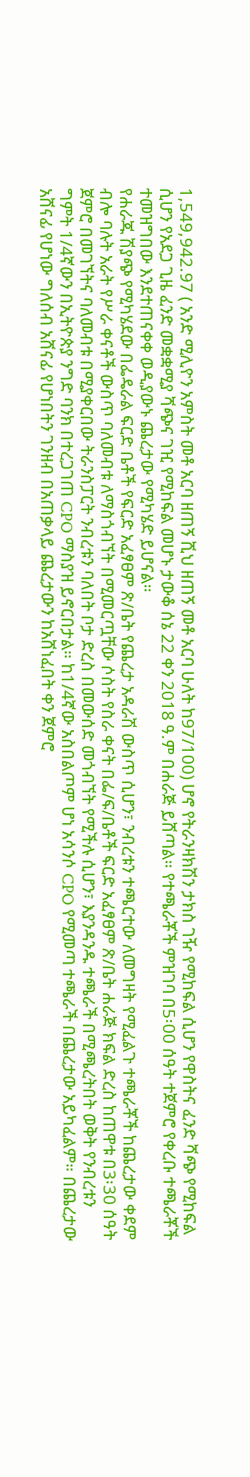1,549,942.97 ( አንድ ሚሊዮን አምስት መቶ አርባ ዘጠኝ ሺህ ዘጠኝ መቶ አርባ ሁለት ከ97/100) ሆኖ የትራንዛክሽን ታክስ ገዥ የሚከፍል ሲሆን የዋስትና ፈንድ ሻጭ የሚከፍል ሲሆን የአደጋ ጊዜ ፈንድ መቋቋሚያ ሻጭና ገዢ የሚከፍል መሆኑ ታውቆ ሰኔ 22 ቀን 2018 ዓ.ም በሐራጅ ይሸጣል። የተጫራቾች ምዝገባ በ5፡00 ሰዓት ተጀምሮ የቀረቡ ተጫራቾች ተመዝግበው እንደተጠናቀቀ ወዲያውኑ ጨረታው የሚካሄድ ይሆናል።
የሐራጁ ሽያጭ የሚካሄደው በፌዴራል ፍርድ ቤቶች የፍርድ አፈፃፀም ጽ/ቤት የጨረታ አዳራሽ ውስጥ ሲሆን፣ ንብረቱን ተጫርተው ለመግዛት የሚፈልጉ ተጫራቾች ከጨረታው ቀደም ብሎ ባሉት አራት የሥራ ቀናቶች ውስጥ ባለመብቱ ለማስጎብኘት በሚመርጧቸው ሶስት የስራ ቀናት በፌ/ፍ/ቤቶች ፍርድ አፈፃፀም ጽ/ቤት ሐራጅ ክፍል ድረስ ከጠዋቱ በ3፡30 ሰዓት ጀምሮ በመገኘትና ባለመብቱ በሚያቀርበው ትራንስፓርት ንብረቱን ባለበት ቦታ ድረስ በመውሰድ መጎብኘት የሚችሉ ሲሆን፣ እያንዳንዱ ተጫራች በሚጫረትበት ወቅት የንብረቱን ግምት 1/4ኛውን በኢትዮጵያ ንግድ ባንክ በተረጋገጠ CPO ማስያዝ ይኖርበታል። ከ1/4ኛው አስበልጦም ሆነ አሳንሶ CPO የሚመጣ ተጫራች በጨረታው አይካፈልም። በጨረታው አሸናፊ የሆነው ግለሰብ አሸናፊ የሆነበትን ገንዘብ በአጠቃላይ ጨረታውን ከአሸነፈበት ቀን ጀምሮ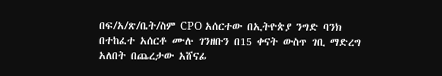በፍ/አ/ጽ/ቤት/ስም CPO አሰርተው በኢትዮጵያ ንግድ ባንክ በተከፈተ አሰርቶ ሙሉ ገንዘቡን በ15 ቀናት ውስጥ ገቢ ማድረግ አለበት በጨረታው አሸናፊ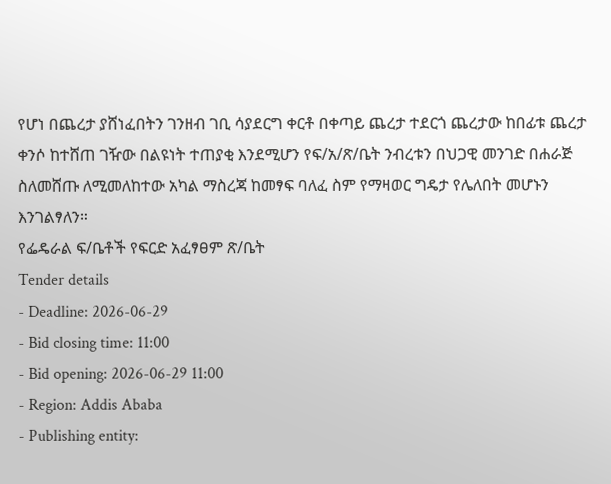የሆነ በጨረታ ያሸነፈበትን ገንዘብ ገቢ ሳያደርግ ቀርቶ በቀጣይ ጨረታ ተደርጎ ጨረታው ከበፊቱ ጨረታ ቀንሶ ከተሸጠ ገዥው በልዩነት ተጠያቂ እንደሚሆን የፍ/አ/ጽ/ቤት ንብረቱን በህጋዊ መንገድ በሐራጅ ስለመሸጡ ለሚመለከተው አካል ማስረጃ ከመፃፍ ባለፈ ስም የማዛወር ግዴታ የሌለበት መሆኑን እንገልፃለን።
የፌዴራል ፍ/ቤቶች የፍርድ አፈፃፀም ጽ/ቤት
Tender details
- Deadline: 2026-06-29
- Bid closing time: 11:00
- Bid opening: 2026-06-29 11:00
- Region: Addis Ababa
- Publishing entity: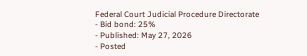Federal Court Judicial Procedure Directorate
- Bid bond: 25%
- Published: May 27, 2026
- Posted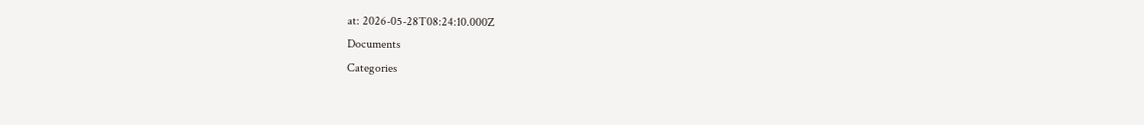at: 2026-05-28T08:24:10.000Z
Documents
Categories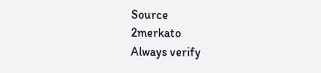Source
2merkato
Always verify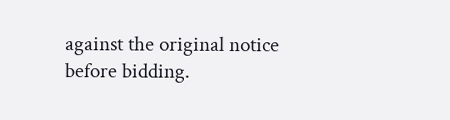against the original notice before bidding.